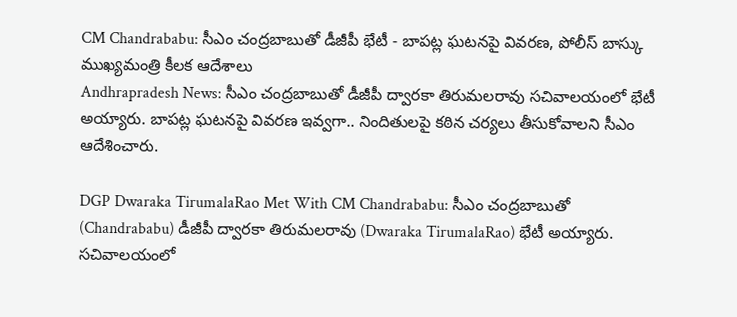CM Chandrababu: సీఎం చంద్రబాబుతో డీజీపీ భేటీ - బాపట్ల ఘటనపై వివరణ, పోలీస్ బాస్కు ముఖ్యమంత్రి కీలక ఆదేశాలు
Andhrapradesh News: సీఎం చంద్రబాబుతో డీజీపీ ద్వారకా తిరుమలరావు సచివాలయంలో భేటీ అయ్యారు. బాపట్ల ఘటనపై వివరణ ఇవ్వగా.. నిందితులపై కఠిన చర్యలు తీసుకోవాలని సీఎం ఆదేశించారు.

DGP Dwaraka TirumalaRao Met With CM Chandrababu: సీఎం చంద్రబాబుతో (Chandrababu) డీజీపీ ద్వారకా తిరుమలరావు (Dwaraka TirumalaRao) భేటీ అయ్యారు. సచివాలయంలో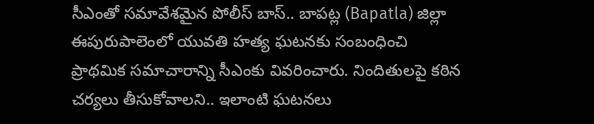సీఎంతో సమావేశమైన పోలీస్ బాస్.. బాపట్ల (Bapatla) జిల్లా ఈపురుపాలెంలో యువతి హత్య ఘటనకు సంబంధించి ప్రాథమిక సమాచారాన్ని సీఎంకు వివరించారు. నిందితులపై కఠిన చర్యలు తీసుకోవాలని.. ఇలాంటి ఘటనలు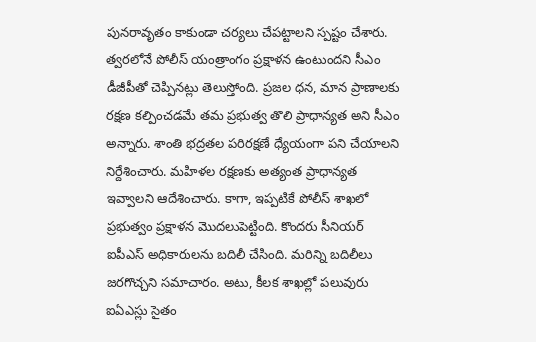పునరావృతం కాకుండా చర్యలు చేపట్టాలని స్పష్టం చేశారు. త్వరలోనే పోలీస్ యంత్రాంగం ప్రక్షాళన ఉంటుందని సీఎం డీజీపీతో చెప్పినట్లు తెలుస్తోంది. ప్రజల ధన, మాన ప్రాణాలకు రక్షణ కల్పించడమే తమ ప్రభుత్వ తొలి ప్రాధాన్యత అని సీఎం అన్నారు. శాంతి భద్రతల పరిరక్షణే ధ్యేయంగా పని చేయాలని నిర్దేశించారు. మహిళల రక్షణకు అత్యంత ప్రాధాన్యత ఇవ్వాలని ఆదేశించారు. కాగా, ఇప్పటికే పోలీస్ శాఖలో ప్రభుత్వం ప్రక్షాళన మొదలుపెట్టింది. కొందరు సీనియర్ ఐపీఎస్ అధికారులను బదిలీ చేసింది. మరిన్ని బదిలీలు జరగొచ్చని సమాచారం. అటు, కీలక శాఖల్లో పలువురు ఐఏఎస్లు సైతం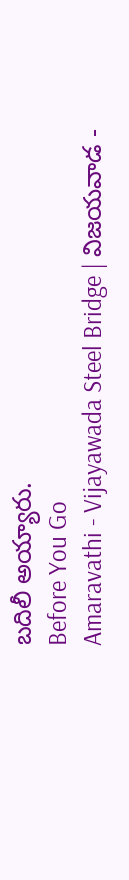బదిలీ అయ్యారు.
Before You Go
Amaravathi - Vijayawada Steel Bridge | విజయవాడ -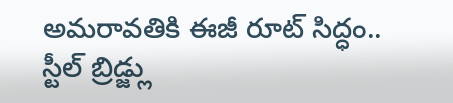అమరావతికి ఈజీ రూట్ సిద్ధం.. స్టీల్ బ్రిడ్జ్లు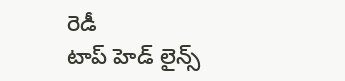రెడీ
టాప్ హెడ్ లైన్స్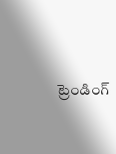ట్రెండింగ్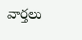వార్తలు